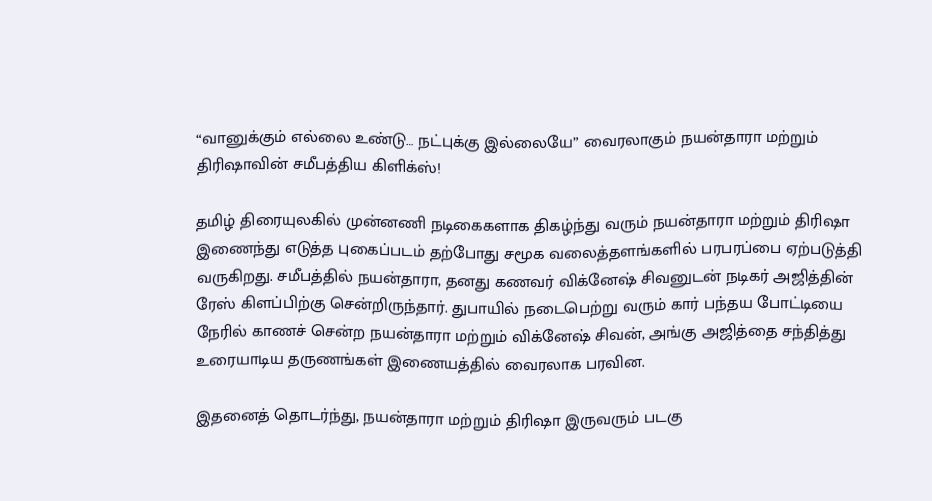“வானுக்கும் எல்லை உண்டு… நட்புக்கு இல்லையே” வைரலாகும் நயன்தாரா மற்றும் திரிஷாவின் சமீபத்திய கிளிக்ஸ்!

தமிழ் திரையுலகில் முன்னணி நடிகைகளாக திகழ்ந்து வரும் நயன்தாரா மற்றும் திரிஷா இணைந்து எடுத்த புகைப்படம் தற்போது சமூக வலைத்தளங்களில் பரபரப்பை ஏற்படுத்தி வருகிறது. சமீபத்தில் நயன்தாரா, தனது கணவர் விக்னேஷ் சிவனுடன் நடிகர் அஜித்தின் ரேஸ் கிளப்பிற்கு சென்றிருந்தார். துபாயில் நடைபெற்று வரும் கார் பந்தய போட்டியை நேரில் காணச் சென்ற நயன்தாரா மற்றும் விக்னேஷ் சிவன், அங்கு அஜித்தை சந்தித்து உரையாடிய தருணங்கள் இணையத்தில் வைரலாக பரவின.

இதனைத் தொடர்ந்து, நயன்தாரா மற்றும் திரிஷா இருவரும் படகு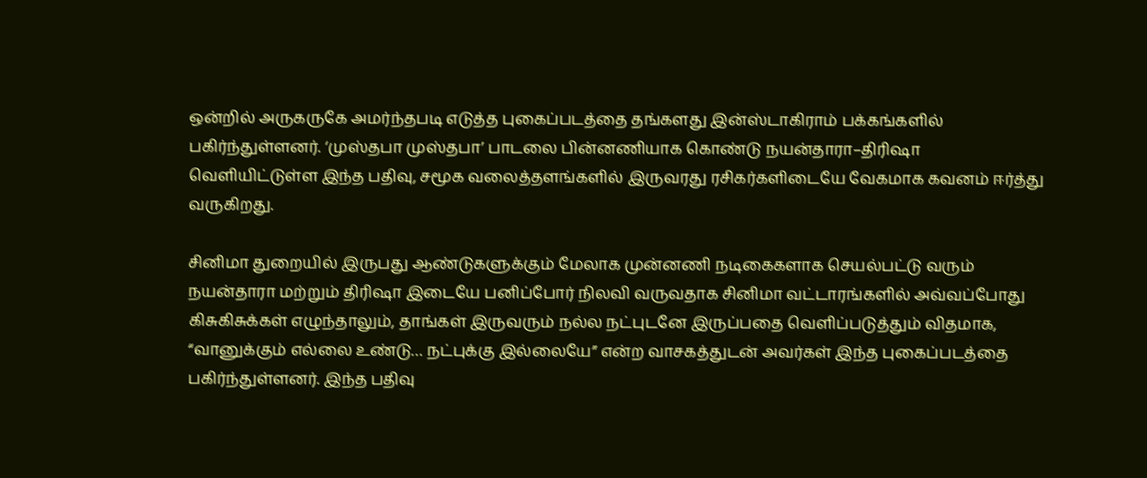ஒன்றில் அருகருகே அமர்ந்தபடி எடுத்த புகைப்படத்தை தங்களது இன்ஸ்டாகிராம் பக்கங்களில் பகிர்ந்துள்ளனர். ‘முஸ்தபா முஸ்தபா’ பாடலை பின்னணியாக கொண்டு நயன்தாரா–திரிஷா வெளியிட்டுள்ள இந்த பதிவு, சமூக வலைத்தளங்களில் இருவரது ரசிகர்களிடையே வேகமாக கவனம் ஈர்த்து வருகிறது.

சினிமா துறையில் இருபது ஆண்டுகளுக்கும் மேலாக முன்னணி நடிகைகளாக செயல்பட்டு வரும் நயன்தாரா மற்றும் திரிஷா இடையே பனிப்போர் நிலவி வருவதாக சினிமா வட்டாரங்களில் அவ்வப்போது கிசுகிசுக்கள் எழுந்தாலும், தாங்கள் இருவரும் நல்ல நட்புடனே இருப்பதை வெளிப்படுத்தும் விதமாக, “வானுக்கும் எல்லை உண்டு… நட்புக்கு இல்லையே” என்ற வாசகத்துடன் அவர்கள் இந்த புகைப்படத்தை பகிர்ந்துள்ளனர். இந்த பதிவு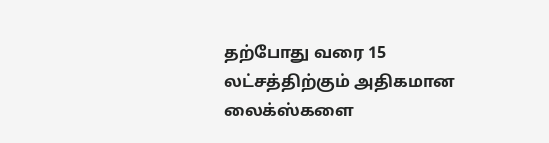தற்போது வரை 15 லட்சத்திற்கும் அதிகமான லைக்ஸ்களை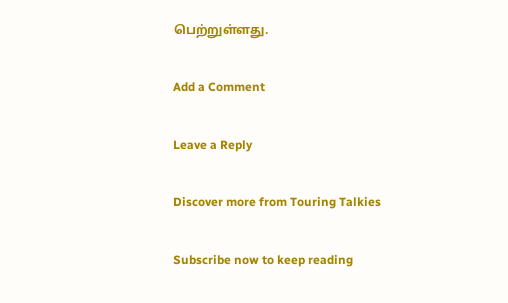பெற்றுள்ளது.

Add a Comment

Leave a Reply

Discover more from Touring Talkies

Subscribe now to keep reading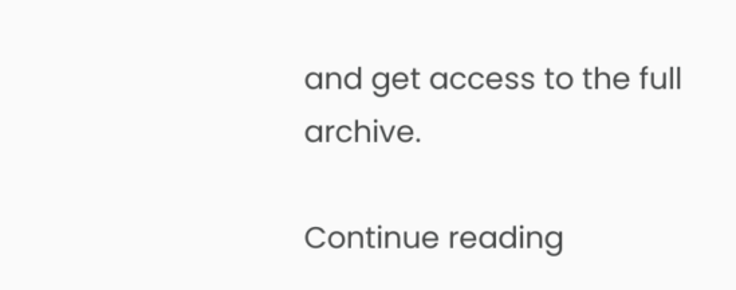and get access to the full archive.

Continue reading